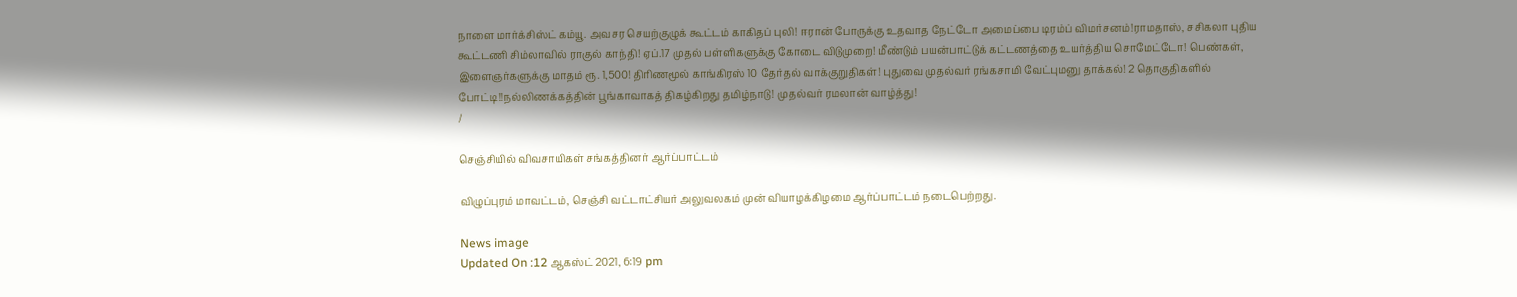நாளை மார்க்சிஸ்ட் கம்யூ. அவசர செயற்குழுக் கூட்டம் காகிதப் புலி! ஈரான் போருக்கு உதவாத நேட்டோ அமைப்பை டிரம்ப் விமர்சனம்!ராமதாஸ், சசிகலா புதிய கூட்டணி சிம்லாவில் ராகுல் காந்தி! ஏப்.17 முதல் பள்ளிகளுக்கு கோடை விடுமுறை! மீண்டும் பயன்பாட்டுக் கட்டணத்தை உயர்த்திய சொமேட்டோ! பெண்கள், இளைஞர்களுக்கு மாதம் ரூ. 1,500! திரிணமூல் காங்கிரஸ் 10 தேர்தல் வாக்குறுதிகள்! புதுவை முதல்வர் ரங்கசாமி வேட்புமனு தாக்கல்! 2 தொகுதிகளில் போட்டி!!நல்லிணக்கத்தின் பூங்காவாகத் திகழ்கிறது தமிழ்நாடு! முதல்வர் ரமலான் வாழ்த்து!
/

செஞ்சியில் விவசாயிகள் சங்கத்தினர் ஆர்ப்பாட்டம்

விழுப்புரம் மாவட்டம், செஞ்சி வட்டாட்சியர் அலுவலகம் முன் வியாழக்கிழமை ஆர்ப்பாட்டம் நடைபெற்றது.

News image
Updated On :12 ஆகஸ்ட் 2021, 6:19 pm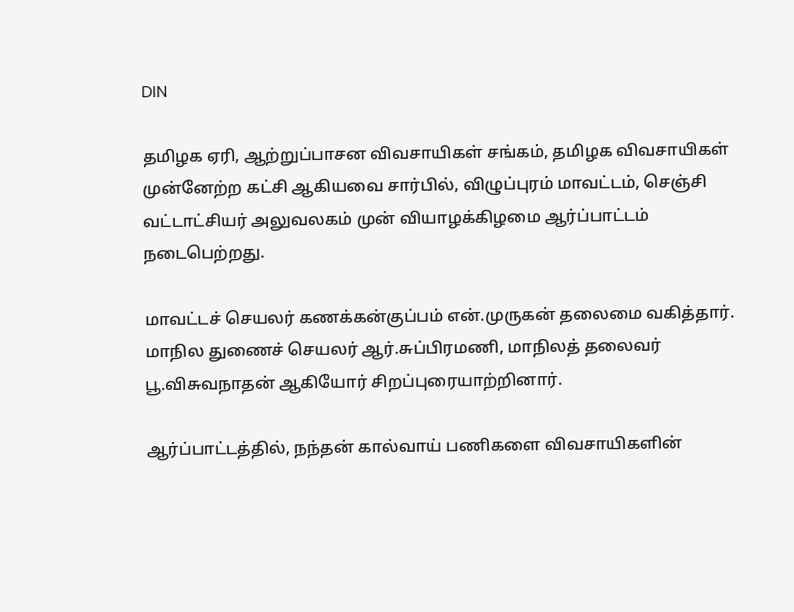DIN

தமிழக ஏரி, ஆற்றுப்பாசன விவசாயிகள் சங்கம், தமிழக விவசாயிகள் முன்னேற்ற கட்சி ஆகியவை சார்பில், விழுப்புரம் மாவட்டம், செஞ்சி வட்டாட்சியர் அலுவலகம் முன் வியாழக்கிழமை ஆர்ப்பாட்டம் நடைபெற்றது.

மாவட்டச் செயலர் கணக்கன்குப்பம் என்.முருகன் தலைமை வகித்தார். மாநில துணைச் செயலர் ஆர்.சுப்பிரமணி, மாநிலத் தலைவர் பூ.விசுவநாதன் ஆகியோர் சிறப்புரையாற்றினார்.

ஆர்ப்பாட்டத்தில், நந்தன் கால்வாய் பணிகளை விவசாயிகளின்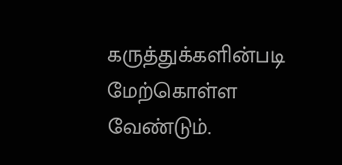கருத்துக்களின்படி மேற்கொள்ள வேண்டும்.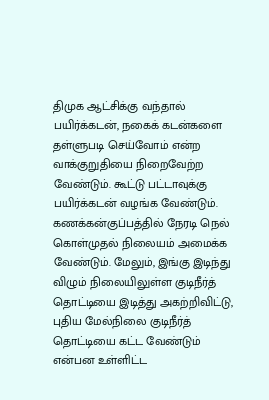திமுக ஆட்சிக்கு வந்தால் பயிர்க்கடன், நகைக் கடன்களை தள்ளுபடி செய்வோம் என்ற வாக்குறுதியை நிறைவேற்ற வேண்டும். கூட்டு பட்டாவுக்கு பயிர்க்கடன் வழங்க வேண்டும். கணக்கன்குப்பத்தில் நேரடி நெல் கொள்முதல் நிலையம் அமைக்க வேண்டும். மேலும், இங்கு இடிந்து விழும் நிலையிலுள்ள குடிநீர்த் தொட்டியை இடித்து அகற்றிவிட்டு, புதிய மேல்நிலை குடிநீர்த் தொட்டியை கட்ட வேண்டும் என்பன உள்ளிட்ட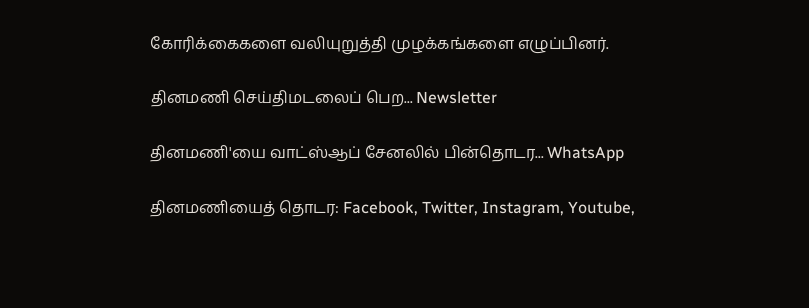கோரிக்கைகளை வலியுறுத்தி முழக்கங்களை எழுப்பினர்.

தினமணி செய்திமடலைப் பெற... Newsletter

தினமணி'யை வாட்ஸ்ஆப் சேனலில் பின்தொடர... WhatsApp

தினமணியைத் தொடர: Facebook, Twitter, Instagram, Youtube,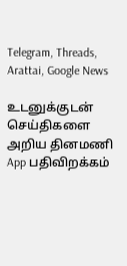Telegram, Threads, Arattai, Google News

உடனுக்குடன் செய்திகளை அறிய தினமணி App பதிவிறக்கம்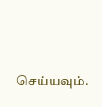செய்யவும்.